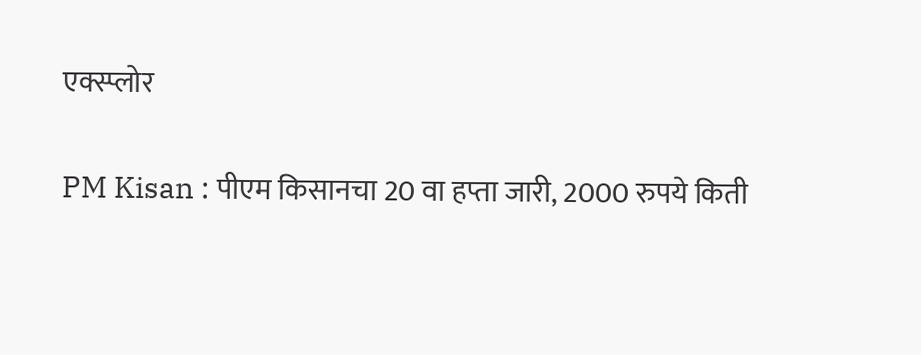एक्स्प्लोर

PM Kisan : पीएम किसानचा 20 वा हप्ता जारी, 2000 रुपये किती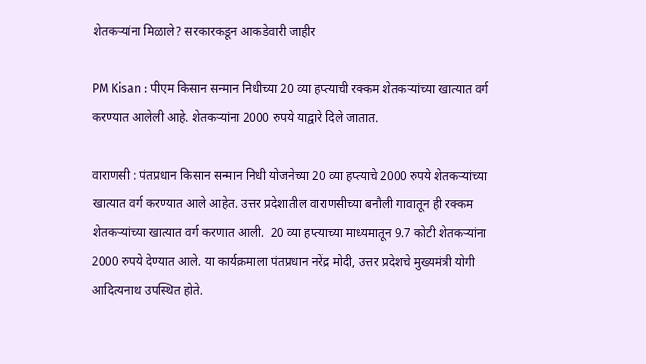शेतकऱ्यांना मिळाले? सरकारकडून आकडेवारी जाहीर

PM Kisan : पीएम किसान सन्मान निधीच्या 20 व्या हप्त्याची रक्कम शेतकऱ्यांच्या खात्यात वर्ग करण्यात आलेली आहे. शेतकऱ्यांना 2000 रुपये याद्वारे दिले जातात.

वाराणसी : पंतप्रधान किसान सन्मान निधी योजनेच्या 20 व्या हप्त्याचे 2000 रुपये शेतकऱ्यांच्या खात्यात वर्ग करण्यात आले आहेत. उत्तर प्रदेशातील वाराणसीच्या बनौली गावातून ही रक्कम शेतकऱ्यांच्या खात्यात वर्ग करणात आली.  20 व्या हप्त्याच्या माध्यमातून 9.7 कोटी शेतकऱ्यांना 2000 रुपये देण्यात आले. या कार्यक्रमाला पंतप्रधान नरेंद्र मोदी, उत्तर प्रदेशचे मुख्यमंत्री योगी आदित्यनाथ उपस्थित होते.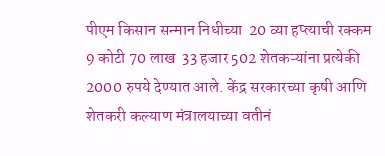पीएम किसान सन्मान निधीच्या  20 व्या हप्त्याची रक्कम 9 कोटी 70 लाख  33 हजार 502 शेतकऱ्यांना प्रत्येकी 2000 रुपये देण्यात आले. केंद्र सरकारच्या कृषी आणि शेतकरी कल्याण मंत्रालयाच्या वतीनं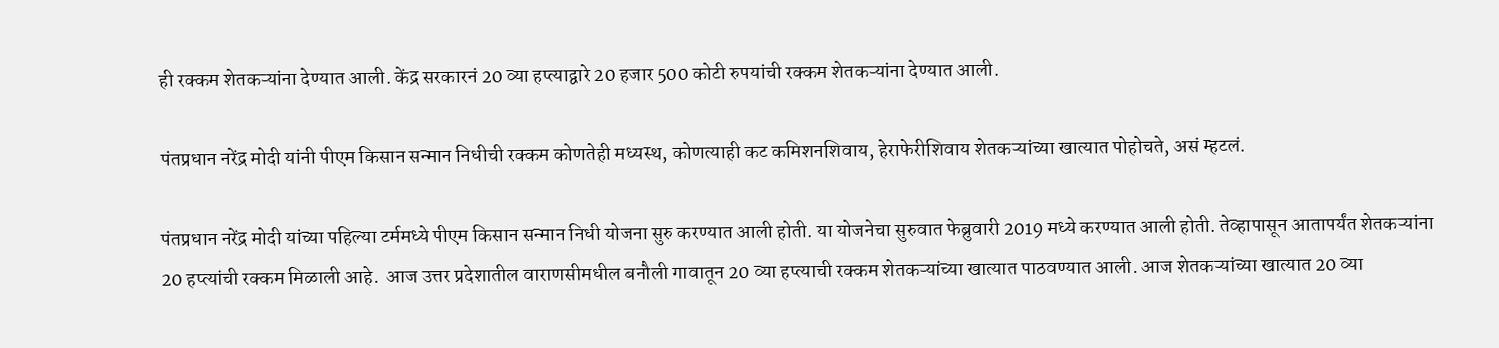ही रक्कम शेतकऱ्यांना देण्यात आली. केंद्र सरकारनं 20 व्या हप्त्याद्वारे 20 हजार 500 कोटी रुपयांची रक्कम शेतकऱ्यांना देण्यात आली.

पंतप्रधान नरेंद्र मोदी यांनी पीएम किसान सन्मान निधीची रक्कम कोणतेही मध्यस्थ, कोणत्याही कट कमिशनशिवाय, हेराफेरीशिवाय शेतकऱ्यांच्या खात्यात पोहोचते, असं म्हटलं.

पंतप्रधान नरेंद्र मोदी यांच्या पहिल्या टर्ममध्ये पीएम किसान सन्मान निधी योजना सुरु करण्यात आली होती. या योजनेचा सुरुवात फेब्रुवारी 2019 मध्ये करण्यात आली होती. तेव्हापासून आतापर्यंत शेतकऱ्यांना 20 हप्त्यांची रक्कम मिळाली आहे.  आज उत्तर प्रदेशातील वाराणसीमधील बनौली गावातून 20 व्या हप्त्याची रक्कम शेतकऱ्यांच्या खात्यात पाठवण्यात आली. आज शेतकऱ्यांच्या खात्यात 20 व्या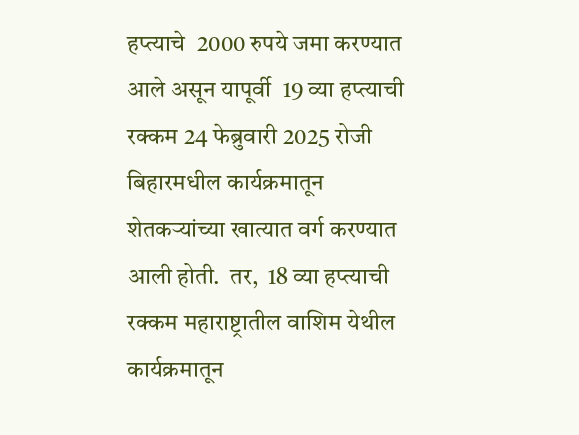हप्त्याचे  2000 रुपये जमा करण्यात आले असून यापूर्वी  19 व्या हप्त्याची रक्कम 24 फेब्रुवारी 2025 रोजी बिहारमधील कार्यक्रमातून शेतकऱ्यांच्या खात्यात वर्ग करण्यात आली होती.  तर,  18 व्या हप्त्याची रक्कम महाराष्ट्रातील वाशिम येथील कार्यक्रमातून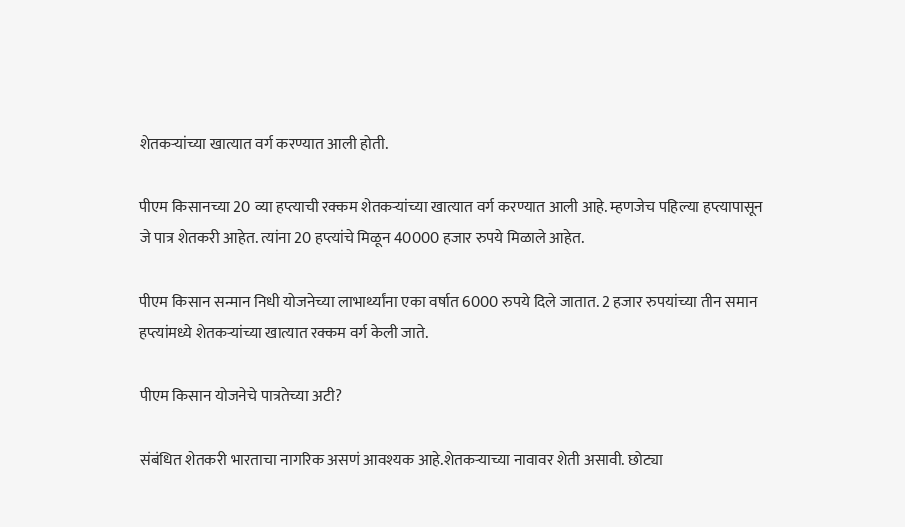शेतकऱ्यांच्या खात्यात वर्ग करण्यात आली होती.

पीएम किसानच्या 20 व्या हप्त्याची रक्कम शेतकऱ्यांच्या खात्यात वर्ग करण्यात आली आहे. म्हणजेच पहिल्या हप्त्यापासून जे पात्र शेतकरी आहेत. त्यांना 20 हप्त्यांचे मिळून 40000 हजार रुपये मिळाले आहेत.

पीएम किसान सन्मान निधी योजनेच्या लाभार्थ्यांना एका वर्षात 6000 रुपये दिले जातात. 2 हजार रुपयांच्या तीन समान हप्त्यांमध्ये शेतकऱ्यांच्या खात्यात रक्कम वर्ग केली जाते.

पीएम किसान योजनेचे पात्रतेच्या अटी?

संबंधित शेतकरी भारताचा नागरिक असणं आवश्यक आहे.शेतकऱ्याच्या नावावर शेती असावी. छोट्या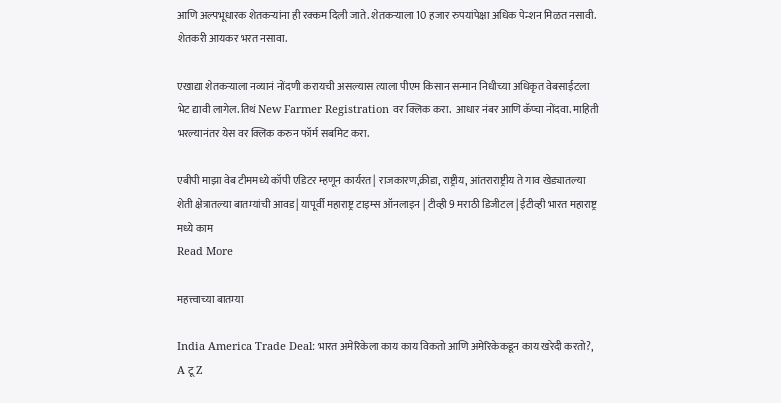आणि अल्पभूधारक शेतकऱ्यांना ही रक्कम दिली जाते. शेतकऱ्याला 10 हजार रुपयांपेक्षा अधिक पेन्शन मिळत नसावी. शेतकरी आयकर भरत नसावा.

एखाद्या शेतकऱ्याला नव्यानं नोंदणी करायची असल्यास त्याला पीएम किसान सन्मान निधीच्या अधिकृत वेबसाईटला भेट द्यावी लागेल. तिथं New Farmer Registration वर क्लिक करा.  आधार नंबर आणि कॅप्चा नोंदवा. माहिती भरल्यानंतर येस वर क्लिक करुन फॉर्म सबमिट करा.

एबीपी माझा वेब टीममध्ये कॉपी एडिटर म्हणून कार्यरत | राजकारण,क्रीडा, राष्ट्रीय, आंतराराष्ट्रीय ते गाव खेड्यातल्या शेती क्षेत्रातल्या बातम्यांची आवड | यापूर्वी महाराष्ट्र टाइम्स ऑनलाइन | टीव्ही 9 मराठी डिजीटल | ईटीव्ही भारत महाराष्ट्र मध्ये काम
Read More

महत्त्वाच्या बातम्या

India America Trade Deal: भारत अमेरिकेला काय काय विकतो आणि अमेरिकेकडून काय खरेदी करतो?, A टू Z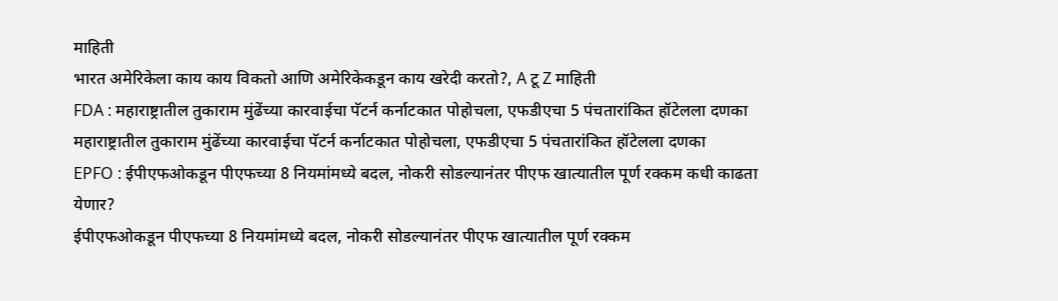माहिती
भारत अमेरिकेला काय काय विकतो आणि अमेरिकेकडून काय खरेदी करतो?, A टू Z माहिती
FDA : महाराष्ट्रातील तुकाराम मुंढेंच्या कारवाईचा पॅटर्न कर्नाटकात पोहोचला, एफडीएचा 5 पंचतारांकित हॉटेलला दणका
महाराष्ट्रातील तुकाराम मुंढेंच्या कारवाईचा पॅटर्न कर्नाटकात पोहोचला, एफडीएचा 5 पंचतारांकित हॉटेलला दणका
EPFO : ईपीएफओकडून पीएफच्या 8 नियमांमध्ये बदल, नोकरी सोडल्यानंतर पीएफ खात्यातील पूर्ण रक्कम कधी काढता येणार?
ईपीएफओकडून पीएफच्या 8 नियमांमध्ये बदल, नोकरी सोडल्यानंतर पीएफ खात्यातील पूर्ण रक्कम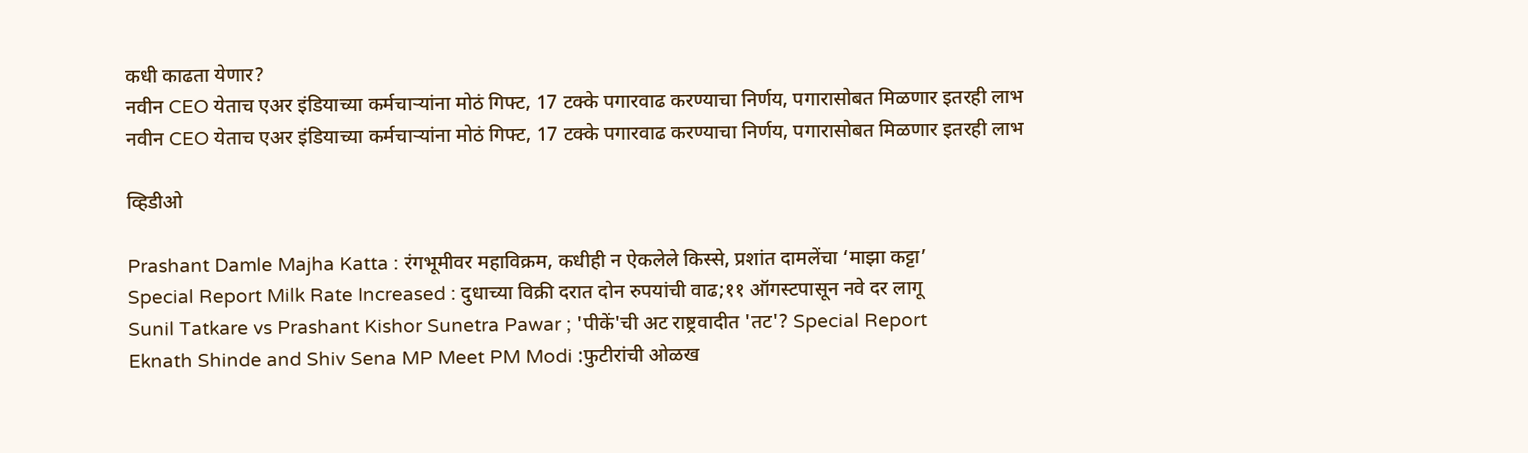कधी काढता येणार?
नवीन CEO येताच एअर इंडियाच्या कर्मचाऱ्यांना मोठं गिफ्ट, 17 टक्के पगारवाढ करण्याचा निर्णय, पगारासोबत मिळणार इतरही लाभ
नवीन CEO येताच एअर इंडियाच्या कर्मचाऱ्यांना मोठं गिफ्ट, 17 टक्के पगारवाढ करण्याचा निर्णय, पगारासोबत मिळणार इतरही लाभ

व्हिडीओ

Prashant Damle Majha Katta : रंगभूमीवर महाविक्रम, कधीही न ऐकलेले किस्से, प्रशांत दामलेंचा ‘माझा कट्टा’
Special Report Milk Rate Increased : दुधाच्या विक्री दरात दोन रुपयांची वाढ;११ ऑगस्टपासून नवे दर लागू
Sunil Tatkare vs Prashant Kishor Sunetra Pawar ; 'पीकें'ची अट राष्ट्रवादीत 'तट'? Special Report
Eknath Shinde and Shiv Sena MP Meet PM Modi :फुटीरांची ओळख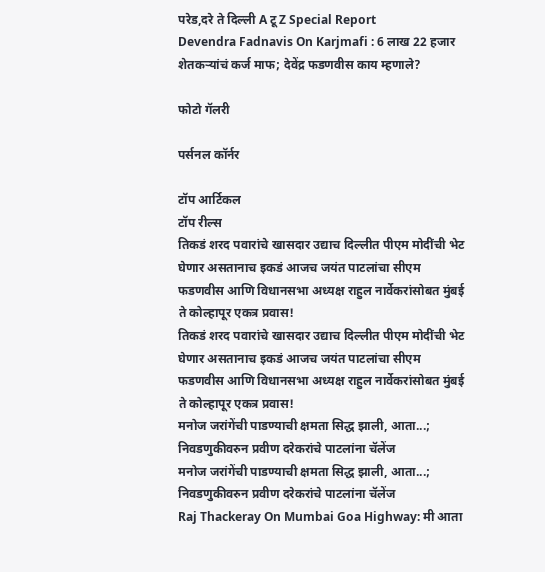परेड,दरे ते दिल्ली A टू Z Special Report
Devendra Fadnavis On Karjmafi : 6 लाख 22 हजार शेतकऱ्यांचं कर्ज माफ; देवेंद्र फडणवीस काय म्हणाले?

फोटो गॅलरी

पर्सनल कॉर्नर

टॉप आर्टिकल
टॉप रील्स
तिकडं शरद पवारांचे खासदार उद्याच दिल्लीत पीएम मोदींची भेट घेणार असतानाच इकडं आजच जयंत पाटलांचा सीएम फडणवीस आणि विधानसभा अध्यक्ष राहुल नार्वेकरांसोबत मुंबई ते कोल्हापूर एकत्र प्रवास!
तिकडं शरद पवारांचे खासदार उद्याच दिल्लीत पीएम मोदींची भेट घेणार असतानाच इकडं आजच जयंत पाटलांचा सीएम फडणवीस आणि विधानसभा अध्यक्ष राहुल नार्वेकरांसोबत मुंबई ते कोल्हापूर एकत्र प्रवास!
मनोज जरांगेंची पाडण्याची क्षमता सिद्ध झाली, आता...; निवडणुकीवरुन प्रवीण दरेकरांचे पाटलांना चॅलेंज
मनोज जरांगेंची पाडण्याची क्षमता सिद्ध झाली, आता...; निवडणुकीवरुन प्रवीण दरेकरांचे पाटलांना चॅलेंज
Raj Thackeray On Mumbai Goa Highway: मी आता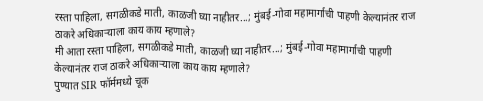रस्ता पाहिला, सगळीकडे माती, काळजी घ्या नाहीतर...; मुंबई-गोवा महामार्गाची पाहणी केल्यानंतर राज ठाकरे अधिकाऱ्याला काय काय म्हणाले?
मी आता रस्ता पाहिला, सगळीकडे माती, काळजी घ्या नाहीतर...; मुंबई-गोवा महामार्गाची पाहणी केल्यानंतर राज ठाकरे अधिकाऱ्याला काय काय म्हणाले?
पुण्यात SIR फॉर्ममध्ये चूक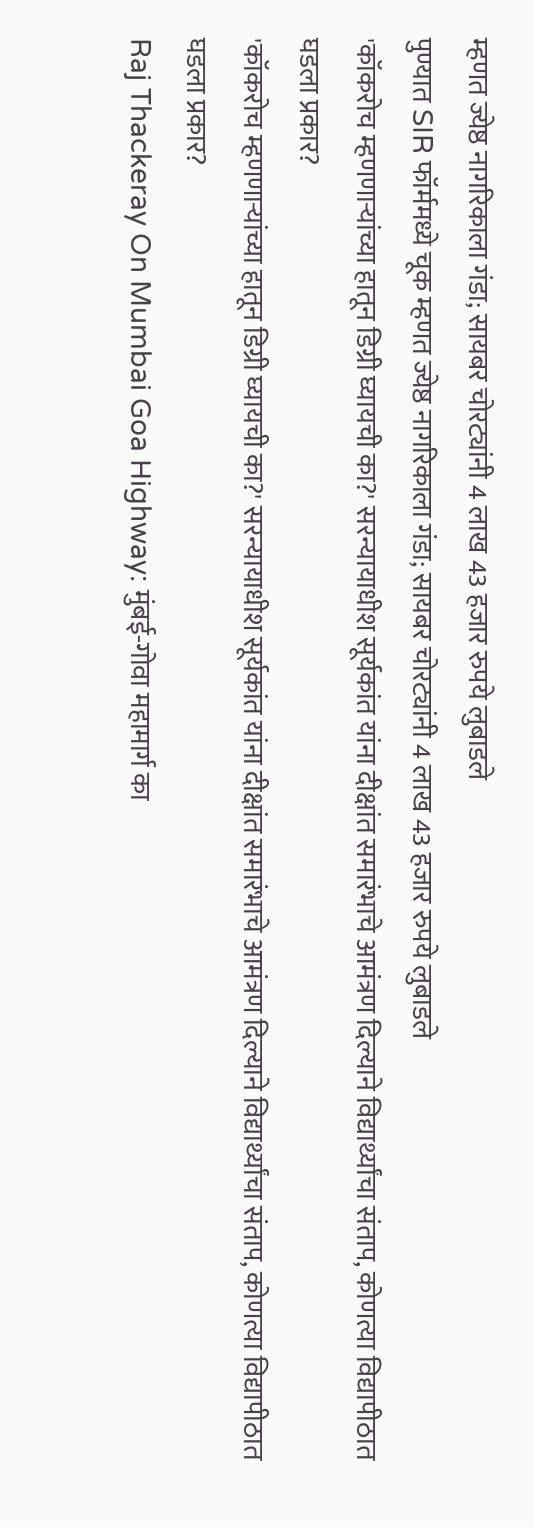म्हणत ज्येष्ठ नागरिकाला गंडा; सायबर चोरट्यांनी 4 लाख 43 हजार रुपये लुबाडले
पुण्यात SIR फॉर्ममध्ये चूक म्हणत ज्येष्ठ नागरिकाला गंडा; सायबर चोरट्यांनी 4 लाख 43 हजार रुपये लुबाडले
'कॉकरोच म्हणणाऱ्यांच्या हातून डिग्री घ्यायची का?' सरन्यायाधीश सूर्यकांत यांना दीक्षांत समारंभाचे आमंत्रण दिल्याने विद्यार्थ्यांचा संताप, कोणत्या विद्यापीठात घडला प्रकार?
'कॉकरोच म्हणणाऱ्यांच्या हातून डिग्री घ्यायची का?' सरन्यायाधीश सूर्यकांत यांना दीक्षांत समारंभाचे आमंत्रण दिल्याने विद्यार्थ्यांचा संताप, कोणत्या विद्यापीठात घडला प्रकार?
Raj Thackeray On Mumbai Goa Highway: मुंबई-गोवा महामार्ग का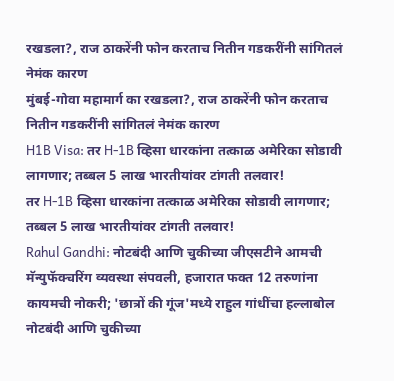रखडला?, राज ठाकरेंनी फोन करताच नितीन गडकरींनी सांगितलं नेमंक कारण
मुंबई-गोवा महामार्ग का रखडला?, राज ठाकरेंनी फोन करताच नितीन गडकरींनी सांगितलं नेमंक कारण
H1B Visa: तर H-1B व्हिसा धारकांना तत्काळ अमेरिका सोडावी लागणार; तब्बल 5 लाख भारतीयांवर टांगती तलवार!
तर H-1B व्हिसा धारकांना तत्काळ अमेरिका सोडावी लागणार; तब्बल 5 लाख भारतीयांवर टांगती तलवार!
Rahul Gandhi: नोटबंदी आणि चुकीच्या जीएसटीने आमची मॅन्युफॅक्चरिंग व्यवस्था संपवली, हजारात फक्त 12 तरुणांना कायमची नोकरी; 'छात्रों की गूंज'मध्ये राहुल गांधींचा हल्लाबोल
नोटबंदी आणि चुकीच्या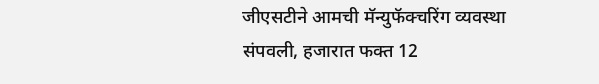जीएसटीने आमची मॅन्युफॅक्चरिंग व्यवस्था संपवली, हजारात फक्त 12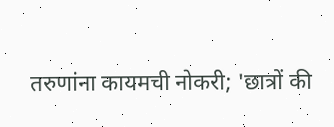तरुणांना कायमची नोकरी; 'छात्रों की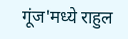गूंज'मध्ये राहुल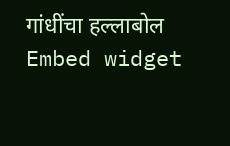गांधींचा हल्लाबोल
Embed widget